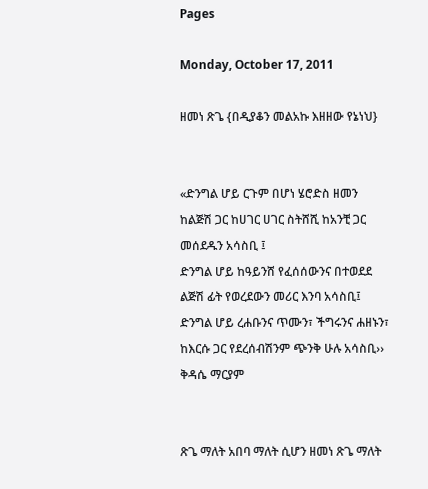Pages

Monday, October 17, 2011

ዘመነ ጽጌ {በዲያቆን መልአኩ እዘዘው የኔነህ}


«ድንግል ሆይ ርጉም በሆነ ሄሮድስ ዘመን ከልጅሽ ጋር ከሀገር ሀገር ስትሸሺ ከአንቺ ጋር መሰደዱን አሳስቢ ፤
ድንግል ሆይ ከዓይንሸ የፈሰሰውንና በተወደደ ልጅሽ ፊት የወረደውን መሪር እንባ አሳስቢ፤
ድንግል ሆይ ረሐቡንና ጥሙን፣ ችግሩንና ሐዘኑን፣ ከእርሱ ጋር የደረሰብሽንም ጭንቅ ሁሉ አሳስቢ››
ቅዳሴ ማርያም


ጽጌ ማለት አበባ ማለት ሲሆን ዘመነ ጽጌ ማለት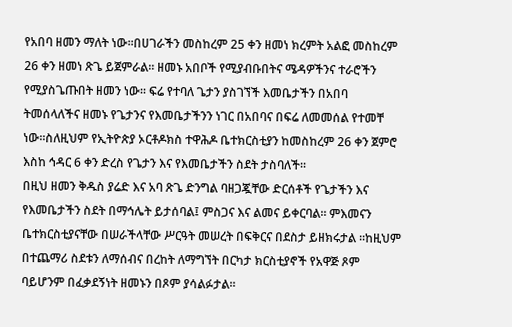የአበባ ዘመን ማለት ነው፡፡በሀገራችን መስከረም 25 ቀን ዘመነ ክረምት አልፎ መስከረም 26 ቀን ዘመነ ጽጌ ይጀምራል፡፡ ዘመኑ አበቦች የሚያብቡበትና ሜዳዎችንና ተራሮችን የሚያስጌጡበት ዘመን ነው፡፡ ፍሬ የተባለ ጌታን ያስገኘች እመቤታችን በአበባ ትመሰላለችና ዘመኑ የጌታንና የእመቤታችንን ነገር በአበባና በፍሬ ለመመሰል የተመቸ ነው፡፡ስለዚህም የኢትዮጵያ ኦርቶዶክስ ተዋሕዶ ቤተክርስቲያን ከመስከረም 26 ቀን ጀምሮ እስከ ኅዳር 6 ቀን ድረስ የጌታን እና የእመቤታችን ስደት ታስባለች፡፡
በዚህ ዘመን ቅዱስ ያሬድ እና አባ ጽጌ ድንግል ባዘጋጇቸው ድርሰቶች የጌታችን እና የእመቤታችን ስደት በማኅሌት ይታሰባል፤ ምስጋና እና ልመና ይቀርባል። ምእመናን ቤተክርስቲያናቸው በሠራችላቸው ሥርዓት መሠረት በፍቅርና በደስታ ይዘክሩታል ፡፡ከዚህም በተጨማሪ ስደቱን ለማሰብና በረከት ለማግኘት በርካታ ክርስቲያኖች የአዋጅ ጾም ባይሆንም በፈቃደኝነት ዘመኑን በጾም ያሳልፉታል፡፡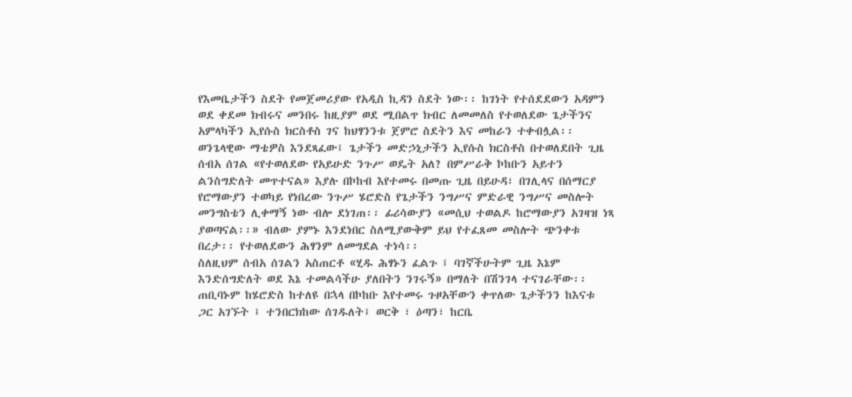የእመቤታችን ስደት የመጀመሪያው የአዲስ ኪዳን ስደት ነው፡፡ ከገነት የተሰደደውን አዳምን ወደ ቀደመ ክብሩና መንበሩ ከዚያም ወደ ሚበልጥ ክብር ለመመለስ የተወለደው ጌታችንና አምላካችን ኢየሱስ ክርስቶስ ገና ከህፃንንቱ ጀምሮ ስደትን እና መከራን ተቀብሏል፡፡ወንጌላዊው ማቴዎስ እንደጻፈው፤ ጌታችን መድኃኒታችን ኢየሱስ ክርስቶስ በተወለደበት ጊዜ ሰብአ ሰገል «የተወለደው የአይሁድ ንጉሥ ወዴት አለ? በምሥራቅ ኮከቡን አይተን ልንስግድለት መጥተናል» እያሉ በኮከብ እየተመሩ በመጡ ጊዜ በይሁዳ፣ በገሊላና በሰማርያ የሮማውያን ተወካይ የነበረው ንጉሥ ሄሮድስ የጌታችን ንግሥና ምድራዊ ንግሥና መስሎት መንግስቴን ሊቀማኝ ነው ብሎ ደነገጠ፡፡ ፊሪሳውያን «መሲህ ተወልዶ ከሮማውያን አገዛዝ ነጻ ያወጣናል፡፡» ብለው ያምኑ እንደነበር ስለሚያውቅም ይህ የተፈጸመ መስሎት ጭንቀቱ በረታ፡፡ የተወለደውን ሕፃንም ለመግደል ተነሳ፡፡
ስለዚህም ሰብአ ሰገልን አስጠርቶ «ሂዱ ሕፃኑን ፈልጉ ፤ ባገኛችሁትም ጊዜ እኔም እንድሰግድለት ወደ እኔ ተመልሳችሁ ያለበትን ንገሩኝ» በማለት በሽንገላ ተናገራቸው፡፡ጠቢባኑም ከሄሮድስ ከተለዩ በኋላ በኮከቡ እየተመሩ ጉዞአቸውን ቀጥለው ጌታችንን ከእናቱ ጋር አገኙት ፤ ተንበርክከው ሰገዱለት፤ ወርቅ ፣ ዕጣን፣ ከርቤ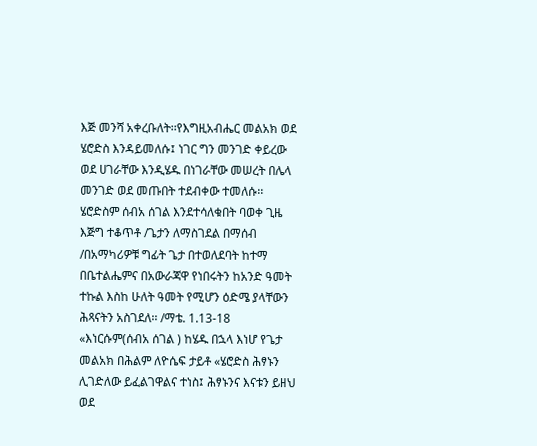እጅ መንሻ አቀረቡለት፡፡የእግዚአብሔር መልአክ ወደ ሄሮድስ እንዳይመለሱ፤ ነገር ግን መንገድ ቀይረው ወደ ሀገራቸው እንዲሄዱ በነገራቸው መሠረት በሌላ መንገድ ወደ መጡበት ተደብቀው ተመለሱ፡፡ሄሮድስም ሰብአ ሰገል እንደተሳለቁበት ባወቀ ጊዜ እጅግ ተቆጥቶ /ጌታን ለማስገደል በማሰብ /በአማካሪዎቹ ግፊት ጌታ በተወለደባት ከተማ በቤተልሔምና በአውራጃዋ የነበሩትን ከአንድ ዓመት ተኩል እስከ ሁለት ዓመት የሚሆን ዕድሜ ያላቸውን ሕጻናትን አስገደለ፡፡ /ማቴ. 1.13-18
«እነርሱም(ሰብአ ሰገል ) ከሄዱ በኋላ እነሆ የጌታ መልአክ በሕልም ለዮሴፍ ታይቶ «ሄሮድስ ሕፃኑን ሊገድለው ይፈልገዋልና ተነስ፤ ሕፃኑንና እናቱን ይዘህ ወደ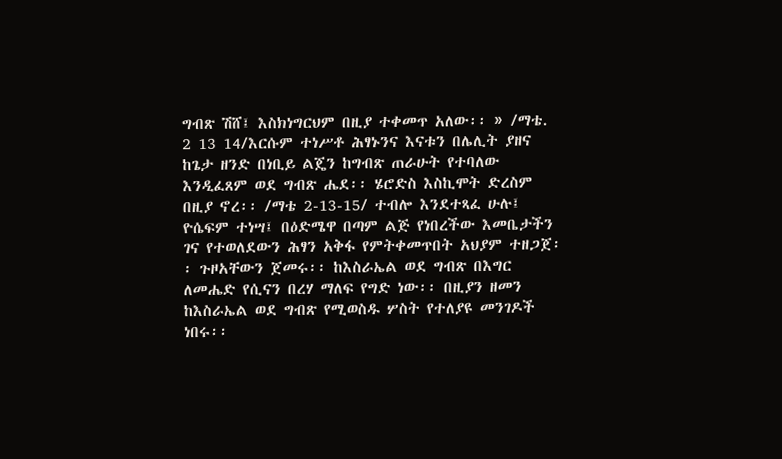ግብጽ ሽሸ፤ እስክነግርህም በዚያ ተቀመጥ አለው፡፡ » /ማቴ. 2 13 14/እርሱም ተነሥቶ ሕፃኑንና እናቱን በሌሊት ያዘና ከጌታ ዘንድ በነቢይ ልጄን ከግብጽ ጠራሁት የተባለው እንዲፈጸም ወደ ግብጽ ሔደ፡፡ ሄሮድስ እስኪሞት ድረስም በዚያ ኖረ፡፡ /ማቴ 2-13-15/ ተብሎ እንደተጻፈ ሁሉ፤ ዮሴፍም ተነሣ፤ በዕድሜዋ በጣም ልጅ የነበረችው እመቤታችን ገና የተወለደውን ሕፃን አቅፋ የምትቀመጥበት አህያም ተዘጋጀ፡፡ ጉዞአቸውን ጀመሩ፡፡ ከእስራኤል ወደ ግብጽ በእግር ለመሔድ የሲናን በረሃ ማለፍ የግድ ነው፡፡ በዚያን ዘመን ከእስራኤል ወደ ግብጽ የሚወስዱ ሦስት የተለያዩ መንገዶች ነበሩ፡፡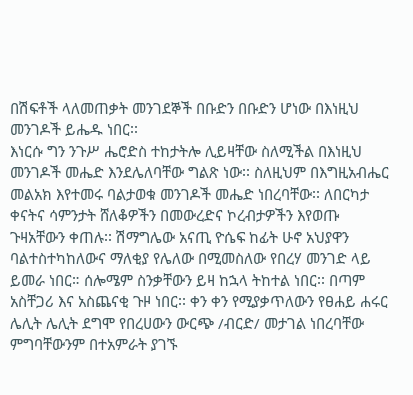በሽፍቶች ላለመጠቃት መንገደኞች በቡድን በቡድን ሆነው በእነዚህ መንገዶች ይሔዱ ነበር፡፡
እነርሱ ግን ንጉሥ ሔሮድስ ተከታትሎ ሊይዛቸው ስለሚችል በእነዚህ መንገዶች መሔድ እንደሌለባቸው ግልጽ ነው፡፡ ስለዚህም በእግዚአብሔር መልአክ እየተመሩ ባልታወቁ መንገዶች መሔድ ነበረባቸው፡፡ ለበርካታ ቀናትና ሳምንታት ሸለቆዎችን በመውረድና ኮረብታዎችን እየወጡ ጉዛአቸውን ቀጠሉ፡፡ ሽማግሌው አናጢ ዮሴፍ ከፊት ሁኖ አህያዋን ባልተስተካከለውና ማለቂያ የሌለው በሚመስለው የበረሃ መንገድ ላይ ይመራ ነበር። ሰሎሜም ስንቃቸውን ይዛ ከኋላ ትከተል ነበር፡፡ በጣም አስቸጋሪ እና አስጨናቂ ጉዞ ነበር፡፡ ቀን ቀን የሚያቃጥለውን የፀሐይ ሐሩር ሌሊት ሌሊት ደግሞ የበረሀውን ውርጭ /ብርድ/ መታገል ነበረባቸው ምግባቸውንም በተአምራት ያገኙ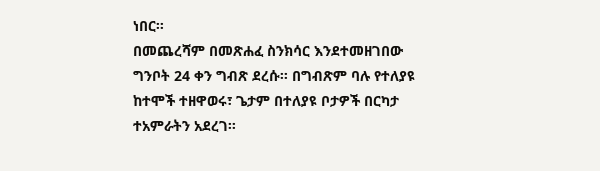ነበር፡፡
በመጨረሻም በመጽሐፈ ስንክሳር እንደተመዘገበው ግንቦት 24 ቀን ግብጽ ደረሱ፡፡ በግብጽም ባሉ የተለያዩ ከተሞች ተዘዋወሩ፣ ጌታም በተለያዩ ቦታዎች በርካታ ተአምራትን አደረገ፡፡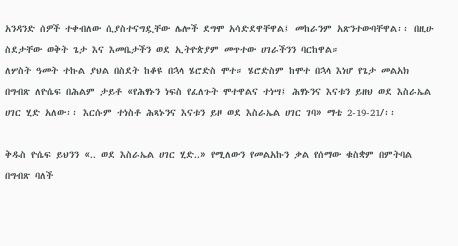አንዳንድ ሰዎች ተቀብለው ሲያስተናግዷቸው ሌሎች ደግሞ አሳድደዋቸዋል፤ መከራንም አጽንተውባቸዋል፡፡ በዚሁ ስደታቸው ወቅት ጌታ እና እመቤታችን ወደ ኢትዮጵያም መጥተው ሀገራችንን ባርከዋል።
ለሦስት ዓመት ተኩል ያህል በስደት ከቆዩ በኋላ ሄሮድስ ሞተ። ሄሮድስም ከሞተ በኋላ እነሆ የጌታ መልአክ በግብጽ ለዮሴፍ በሕልም ታይቶ «የሕፃኑን ነፍስ የፈለጉት ሞተዋልና ተነሣ፤ ሕፃኑንና እናቱን ይዘህ ወደ እስራኤል ሀገር ሂድ አለው፡፡ እርሱም ተነስቶ ሕጻኑንና እናቱን ይዞ ወደ እስራኤል ሀገር ገባ» ማቴ 2-19-21/፡፡

ቅዱስ ዮሴፍ ይህንን «.. ወደ እስራኤል ሀገር ሂድ..» የሚለውን የመልአኩን ቃል የሰማው ቁስቋም በምትባል በግብጽ ባለች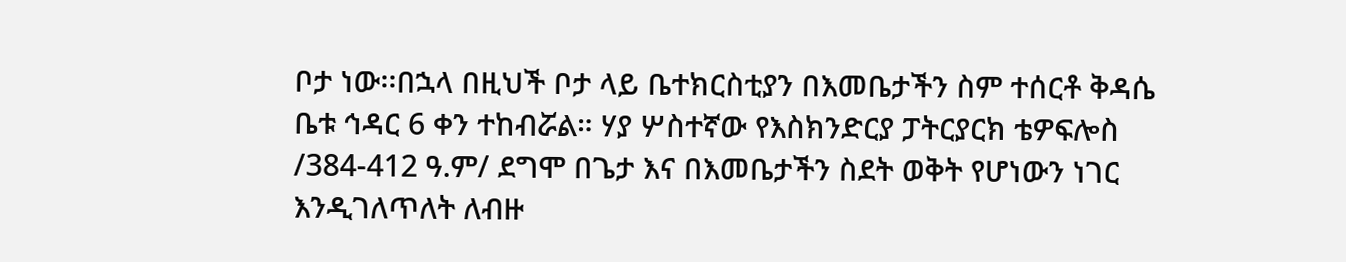ቦታ ነው፡፡በኋላ በዚህች ቦታ ላይ ቤተክርስቲያን በእመቤታችን ስም ተሰርቶ ቅዳሴ ቤቱ ኅዳር 6 ቀን ተከብሯል። ሃያ ሦስተኛው የእስክንድርያ ፓትርያርክ ቴዎፍሎስ /384-412 ዓ.ም/ ደግሞ በጌታ እና በእመቤታችን ስደት ወቅት የሆነውን ነገር እንዲገለጥለት ለብዙ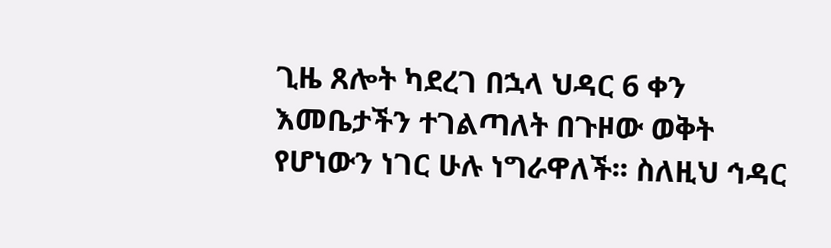ጊዜ ጸሎት ካደረገ በኋላ ህዳር 6 ቀን እመቤታችን ተገልጣለት በጉዞው ወቅት የሆነውን ነገር ሁሉ ነግራዋለች፡፡ ስለዚህ ኅዳር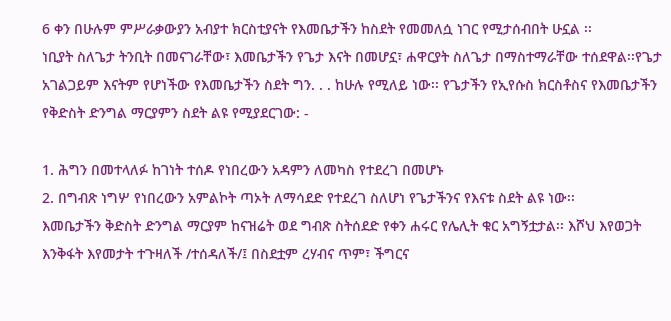6 ቀን በሁሉም ምሥራቃውያን አብያተ ክርስቲያናት የእመቤታችን ከስደት የመመለሷ ነገር የሚታሰብበት ሁኗል ፡፡
ነቢያት ስለጌታ ትንቢት በመናገራቸው፣ እመቤታችን የጌታ እናት በመሆኗ፣ ሐዋርያት ስለጌታ በማስተማራቸው ተሰደዋል፡፡የጌታ አገልጋይም እናትም የሆነችው የእመቤታችን ስደት ግን. . . ከሁሉ የሚለይ ነው፡፡ የጌታችን የኢየሱስ ክርስቶስና የእመቤታችን የቅድስት ድንግል ማርያምን ስደት ልዩ የሚያደርገው: -

1. ሕግን በመተላለፉ ከገነት ተሰዶ የነበረውን አዳምን ለመካስ የተደረገ በመሆኑ
2. በግብጽ ነግሦ የነበረውን አምልኮት ጣኦት ለማሳደድ የተደረገ ስለሆነ የጌታችንና የእናቱ ስደት ልዩ ነው፡፡
እመቤታችን ቅድስት ድንግል ማርያም ከናዝሬት ወደ ግብጽ ስትሰደድ የቀን ሐሩር የሌሊት ቁር አግኝቷታል፡፡ እሾህ እየወጋት እንቅፋት እየመታት ተጉዛለች /ተሰዳለች/፤ በስደቷም ረሃብና ጥም፣ ችግርና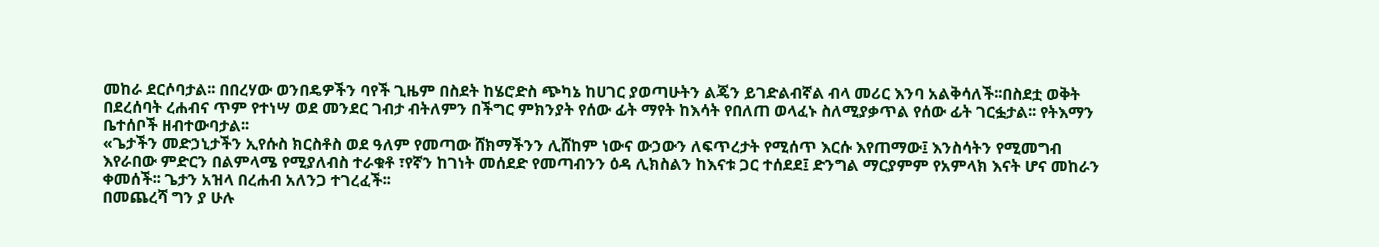መከራ ደርሶባታል፡፡ በበረሃው ወንበዴዎችን ባየች ጊዜም በስደት ከሄሮድስ ጭካኔ ከሀገር ያወጣሁትን ልጄን ይገድልብኛል ብላ መሪር እንባ አልቅሳለች፡፡በስደቷ ወቅት በደረሰባት ረሐብና ጥም የተነሣ ወደ መንደር ገብታ ብትለምን በችግር ምክንያት የሰው ፊት ማየት ከእሳት የበለጠ ወላፈኑ ስለሚያቃጥል የሰው ፊት ገርፏታል፡፡ የትእማን ቤተሰቦች ዘብተውባታል፡፡
«ጌታችን መድኃኒታችን ኢየሱስ ክርስቶስ ወደ ዓለም የመጣው ሸክማችንን ሊሸከም ነውና ውኃውን ለፍጥረታት የሚሰጥ እርሱ እየጠማው፤ እንስሳትን የሚመግብ እየራበው ምድርን በልምላሜ የሚያለብስ ተራቁቶ ፣የኛን ከገነት መሰደድ የመጣብንን ዕዳ ሊክስልን ከእናቱ ጋር ተሰደደ፤ ድንግል ማርያምም የአምላክ እናት ሆና መከራን ቀመሰች፡፡ ጌታን አዝላ በረሐብ አለንጋ ተገረፈች፡፡
በመጨረሻ ግን ያ ሁሉ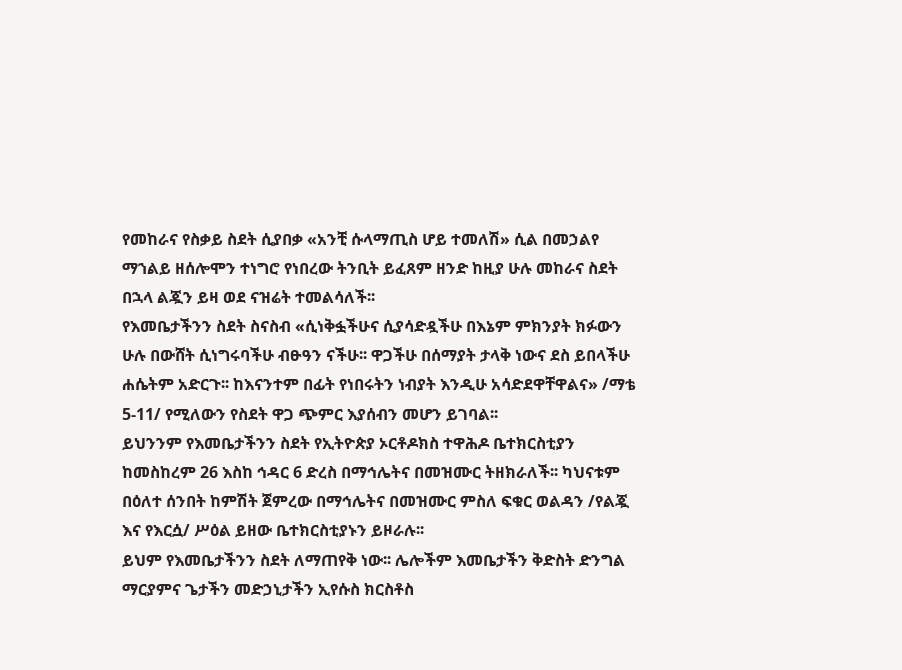የመከራና የስቃይ ስደት ሲያበቃ «አንቺ ሱላማጢስ ሆይ ተመለሽ» ሲል በመኃልየ ማኀልይ ዘሰሎሞን ተነግሮ የነበረው ትንቢት ይፈጸም ዘንድ ከዚያ ሁሉ መከራና ስደት በኋላ ልጇን ይዛ ወደ ናዝሬት ተመልሳለች፡፡
የእመቤታችንን ስደት ስናስብ «ሲነቅፏችሁና ሲያሳድዷችሁ በእኔም ምክንያት ክፉውን ሁሉ በውሸት ሲነግሩባችሁ ብፁዓን ናችሁ፡፡ ዋጋችሁ በሰማያት ታላቅ ነውና ደስ ይበላችሁ ሐሴትም አድርጉ፡፡ ከእናንተም በፊት የነበሩትን ነብያት እንዲሁ አሳድደዋቸዋልና» /ማቴ 5-11/ የሚለውን የስደት ዋጋ ጭምር እያሰብን መሆን ይገባል፡፡
ይህንንም የእመቤታችንን ስደት የኢትዮጵያ ኦርቶዶክስ ተዋሕዶ ቤተክርስቲያን ከመስከረም 26 እስከ ኅዳር 6 ድረስ በማኅሌትና በመዝሙር ትዘክራለች፡፡ ካህናቱም በዕለተ ሰንበት ከምሽት ጀምረው በማኅሌትና በመዝሙር ምስለ ፍቁር ወልዳን /የልጇ እና የእርሷ/ ሥዕል ይዘው ቤተክርስቲያኑን ይዞራሉ፡፡
ይህም የእመቤታችንን ስደት ለማጠየቅ ነው፡፡ ሌሎችም እመቤታችን ቅድስት ድንግል ማርያምና ጌታችን መድኃኒታችን ኢየሱስ ክርስቶስ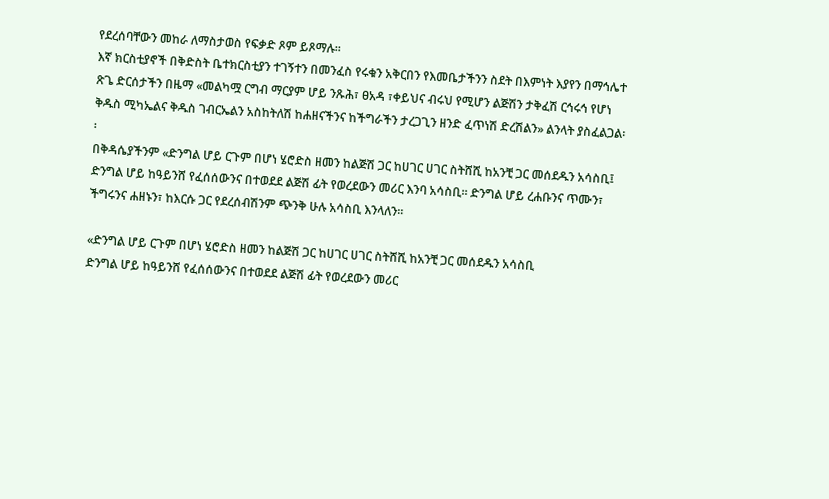የደረሰባቸውን መከራ ለማስታወስ የፍቃድ ጾም ይጾማሉ፡፡
እኛ ክርስቲያኖች በቅድስት ቤተክርስቲያን ተገኝተን በመንፈስ የሩቁን አቅርበን የእመቤታችንን ስደት በእምነት እያየን በማኅሌተ ጽጌ ድርሰታችን በዜማ «መልካሟ ርግብ ማርያም ሆይ ንጹሕ፣ ፀአዳ ፣ቀይህና ብሩህ የሚሆን ልጅሽን ታቅፈሽ ርኅሩኅ የሆነ ቅዱስ ሚካኤልና ቅዱስ ገብርኤልን አስከትለሽ ከሐዘናችንና ከችግራችን ታረጋጊን ዘንድ ፈጥነሽ ድረሽልን» ልንላት ያስፈልጋል፡፡
በቅዳሴያችንም «ድንግል ሆይ ርጉም በሆነ ሄሮድስ ዘመን ከልጅሽ ጋር ከሀገር ሀገር ስትሸሺ ከአንቺ ጋር መሰደዱን አሳስቢ፤ ድንግል ሆይ ከዓይንሸ የፈሰሰውንና በተወደደ ልጅሽ ፊት የወረደውን መሪር እንባ አሳስቢ፡፡ ድንግል ሆይ ረሐቡንና ጥሙን፣ ችግሩንና ሐዘኑን፣ ከእርሱ ጋር የደረሰብሽንም ጭንቅ ሁሉ አሳስቢ እንላለን፡፡

«ድንግል ሆይ ርጉም በሆነ ሄሮድስ ዘመን ከልጅሽ ጋር ከሀገር ሀገር ስትሸሺ ከአንቺ ጋር መሰደዱን አሳስቢ
ድንግል ሆይ ከዓይንሸ የፈሰሰውንና በተወደደ ልጅሽ ፊት የወረደውን መሪር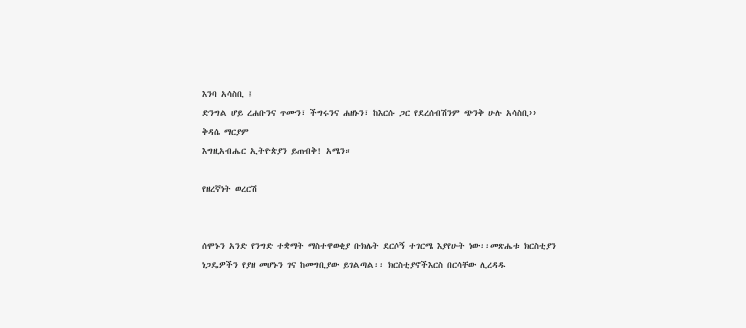እንባ አሳስቢ ፤
ድንግል ሆይ ረሐቡንና ጥሙን፣ ችግሩንና ሐዘኑን፣ ከእርሱ ጋር የደረሰብሽንም ጭንቅ ሁሉ አሳስቢ››
ቅዳሴ ማርያም
እግዚአብሔር ኢትዮጵያን ይጠብቅ! አሜን።

የዘረኛነት ወረርሽ


ሰሞኑን አንድ የንግድ ተቋማት ማስተዋወቂያ ቡክሌት ደርሶኝ ተገርሜ እያየሁት ነው፡፡መጽሔቱ ክርስቲያን ነጋዴዎችን የያዘ መሆኑን ገና ከመግቢያው ይገልጣል፡፡ ክርስቲያኖችእርስ በርሳቸው ሊረዳዱ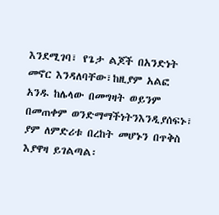እንደሚገባ፣ የጌታ ልጆች በአንድነት መኖር እንዳለባቸው፣ከዚያም አልፎ አንዱ ከሌላው በመግዛት ወይንም በመጠቀም ወንድማማችነትንእንዲያሰፍኑ፣ ያም ለምድሪቱ በረከት መሆኑን በጥቅስ እያዋዛ ይገልጣል፡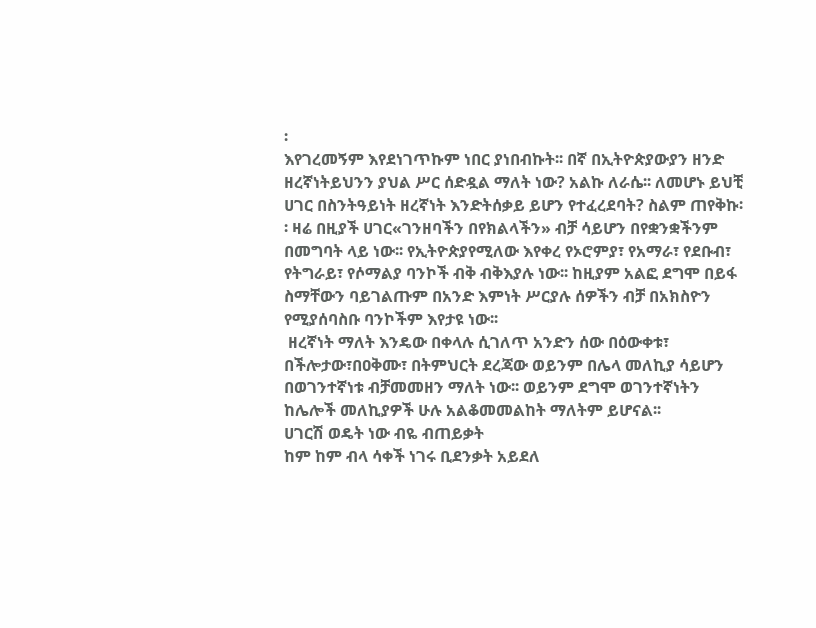፡
እየገረመኝም እየደነገጥኩም ነበር ያነበብኩት፡፡ በኛ በኢትዮጵያውያን ዘንድ ዘረኛነትይህንን ያህል ሥር ሰድዷል ማለት ነው? አልኩ ለራሴ፡፡ ለመሆኑ ይህቺ ሀገር በስንትዓይነት ዘረኛነት እንድትሰቃይ ይሆን የተፈረደባት? ስልም ጠየቅኩ፡፡ ዛሬ በዚያች ሀገር«ገንዘባችን በየክልላችን» ብቻ ሳይሆን በየቋንቋችንም በመግባት ላይ ነው፡፡ የኢትዮጵያየሚለው እየቀረ የኦሮምያ፣ የአማራ፣ የደቡብ፣ የትግራይ፣ የሶማልያ ባንኮች ብቅ ብቅእያሉ ነው፡፡ ከዚያም አልፎ ደግሞ በይፋ ስማቸውን ባይገልጡም በአንድ እምነት ሥርያሉ ሰዎችን ብቻ በአክስዮን የሚያሰባስቡ ባንኮችም እየታዩ ነው፡፡
 ዘረኛነት ማለት እንዴው በቀላሉ ሲገለጥ አንድን ሰው በዕውቀቱ፣ በችሎታው፣በዐቅሙ፣ በትምህርት ደረጃው ወይንም በሌላ መለኪያ ሳይሆን በወገንተኛነቱ ብቻመመዘን ማለት ነው፡፡ ወይንም ደግሞ ወገንተኛነትን ከሌሎች መለኪያዎች ሁሉ አልቆመመልከት ማለትም ይሆናል፡፡
ሀገርሽ ወዴት ነው ብዬ ብጠይቃት
ከም ከም ብላ ሳቀች ነገሩ ቢደንቃት አይደለ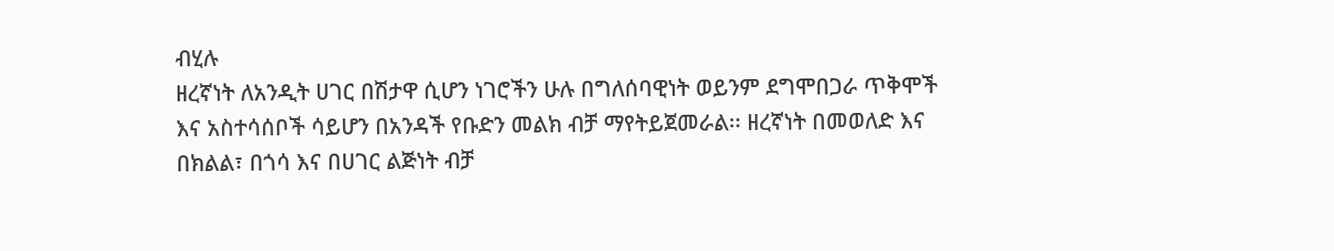ብሂሉ
ዘረኛነት ለአንዲት ሀገር በሽታዋ ሲሆን ነገሮችን ሁሉ በግለሰባዊነት ወይንም ደግሞበጋራ ጥቅሞች እና አስተሳሰቦች ሳይሆን በአንዳች የቡድን መልክ ብቻ ማየትይጀመራል፡፡ ዘረኛነት በመወለድ እና በክልል፣ በጎሳ እና በሀገር ልጅነት ብቻ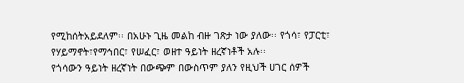የሚከሰትአይደለም፡፡ በአሁኑ ጊዜ መልከ ብዙ ገጽታ ነው ያለው፡፡ የጎሳ፣ የፓርቲ፣ የሃይማኖት፣የማኅበር፣ የሠፈር፣ ወዘተ ዓይነት ዘረኛነቶች አሉ፡፡
የጎሳውን ዓይነት ዘረኛነት በውጭም በውስጥም ያለን የዚህች ሀገር ሰዎች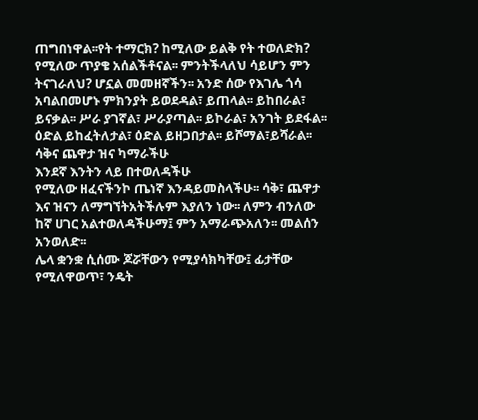ጠግበነዋል፡፡የት ተማርክ? ከሚለው ይልቅ የት ተወለድክ? የሚለው ጥያቄ አሰልችቶናል፡፡ ምንትችላለህ ሳይሆን ምን ትናገራለህ? ሆኗል መመዘኛችን፡፡ አንድ ሰው የእገሌ ጎሳ አባልበመሆኑ ምክንያት ይወደዳል፣ ይጠላል፡፡ ይከበራል፣ ይናቃል፡፡ ሥራ ያገኛል፣ ሥራያጣል፡፡ ይኮራል፣ አንገት ይደፋል፡፡ ዕድል ይከፈትለታል፣ ዕድል ይዘጋበታል፡፡ ይሾማል፣ይሻራል፡፡
ሳቅና ጨዋታ ዝና ካማራችሁ
እንደኛ እንትን ላይ በተወለዳችሁ
የሚለው ዘፈናችንኮ ጤነኛ እንዳይመስላችሁ፡፡ ሳቅ፣ ጨዋታ እና ዝናን ለማግኘትአትችሉም እያለን ነው፡፡ ለምን ብንለው ከኛ ሀገር አልተወለዳችሁማ፤ ምን አማራጭአለን፡፡ መልሰን አንወለድ፡፡
ሌላ ቋንቋ ሲሰሙ ጆሯቸውን የሚያሳክካቸው፤ ፊታቸው የሚለዋወጥ፣ ንዴት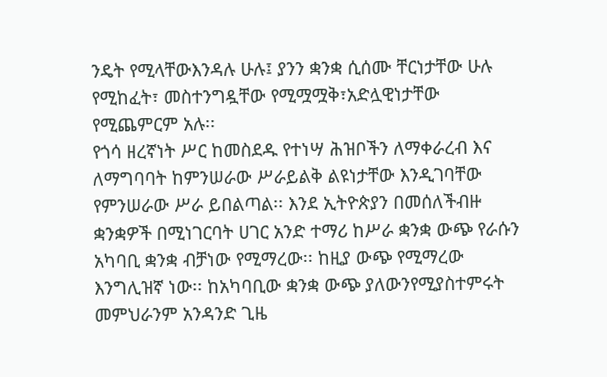ንዴት የሚላቸውእንዳሉ ሁሉ፤ ያንን ቋንቋ ሲሰሙ ቸርነታቸው ሁሉ የሚከፈት፣ መስተንግዷቸው የሚሟሟቅ፣አድሏዊነታቸው የሚጨምርም አሉ፡፡
የጎሳ ዘረኛነት ሥር ከመስደዱ የተነሣ ሕዝቦችን ለማቀራረብ እና ለማግባባት ከምንሠራው ሥራይልቅ ልዩነታቸው እንዲገባቸው የምንሠራው ሥራ ይበልጣል፡፡ እንደ ኢትዮጵያን በመሰለችብዙ ቋንቋዎች በሚነገርባት ሀገር አንድ ተማሪ ከሥራ ቋንቋ ውጭ የራሱን አካባቢ ቋንቋ ብቻነው የሚማረው፡፡ ከዚያ ውጭ የሚማረው እንግሊዝኛ ነው፡፡ ከአካባቢው ቋንቋ ውጭ ያለውንየሚያስተምሩት መምህራንም አንዳንድ ጊዜ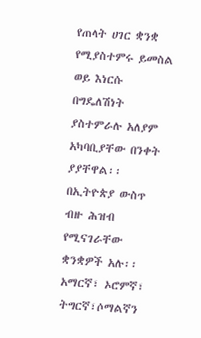የጠላት ሀገር ቋንቋ የሚያስተምሩ ይመስል ወይ እነርሱ በግዴለሽነት  ያስተምራሉ አለያም አካባቢያቸው በንቀት ያያቸዋል፡፡
በኢትዮጵያ ውስጥ ብዙ ሕዝብ የሚናገራቸው ቋንቋዎች አሉ፡፡ አማርኛ፣ ኦሮምኛ፣ ትግርኛ፣ሶማልኛን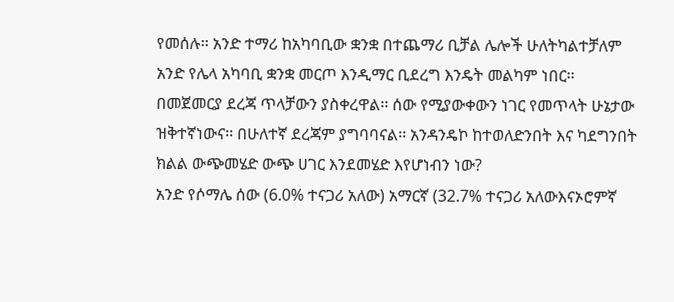የመሰሉ፡፡ አንድ ተማሪ ከአካባቢው ቋንቋ በተጨማሪ ቢቻል ሌሎች ሁለትካልተቻለም አንድ የሌላ አካባቢ ቋንቋ መርጦ እንዲማር ቢደረግ እንዴት መልካም ነበር፡፡በመጀመርያ ደረጃ ጥላቻውን ያስቀረዋል፡፡ ሰው የሚያውቀውን ነገር የመጥላት ሁኔታው ዝቅተኛነውና፡፡ በሁለተኛ ደረጃም ያግባባናል፡፡ አንዳንዴኮ ከተወለድንበት እና ካደግንበት ክልል ውጭመሄድ ውጭ ሀገር እንደመሄድ እየሆነብን ነው?
አንድ የሶማሌ ሰው (6.0% ተናጋሪ አለው) አማርኛ (32.7% ተናጋሪ አለውእናኦሮምኛ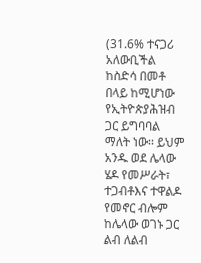(31.6% ተናጋሪ አለውቢችል ከስድሳ በመቶ በላይ ከሚሆነው የኢትዮጵያሕዝብ ጋር ይግባባል ማለት ነው፡፡ ይህም አንዱ ወደ ሌላው ሄዶ የመሥራት፣ ተጋብቶእና ተዋልዶ የመኖር ብሎም ከሌላው ወገኑ ጋር ልብ ለልብ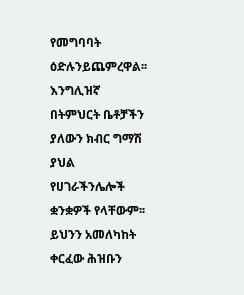የመግባባት ዕድሉንይጨምረዋል፡፡ እንግሊዝኛ በትምህርት ቤቶቻችን ያለውን ክብር ግማሽ ያህል የሀገራችንሌሎች ቋንቋዎች የላቸውም፡፡
ይህንን አመለካከት ቀርፈው ሕዝቡን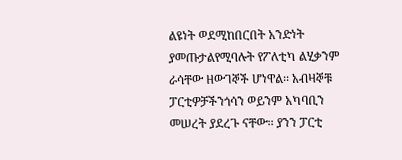ልዩነት ወደሚከበርበት አንድነት ያመጡታልየሚባሉት የፖለቲካ ልሂቃንም ራሳቸው ዘውገኞች ሆነዋል፡፡ አብዛኞቹ ፓርቲዎቻችንጎሳን ወይንም አካባቢን መሠረት ያደረጉ ናቸው፡፡ ያንን ፓርቲ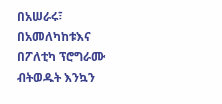በአሠራሩ፣ በአመለካከቱእና በፖለቲካ ፕሮግራሙ ብትወዱት እንኳን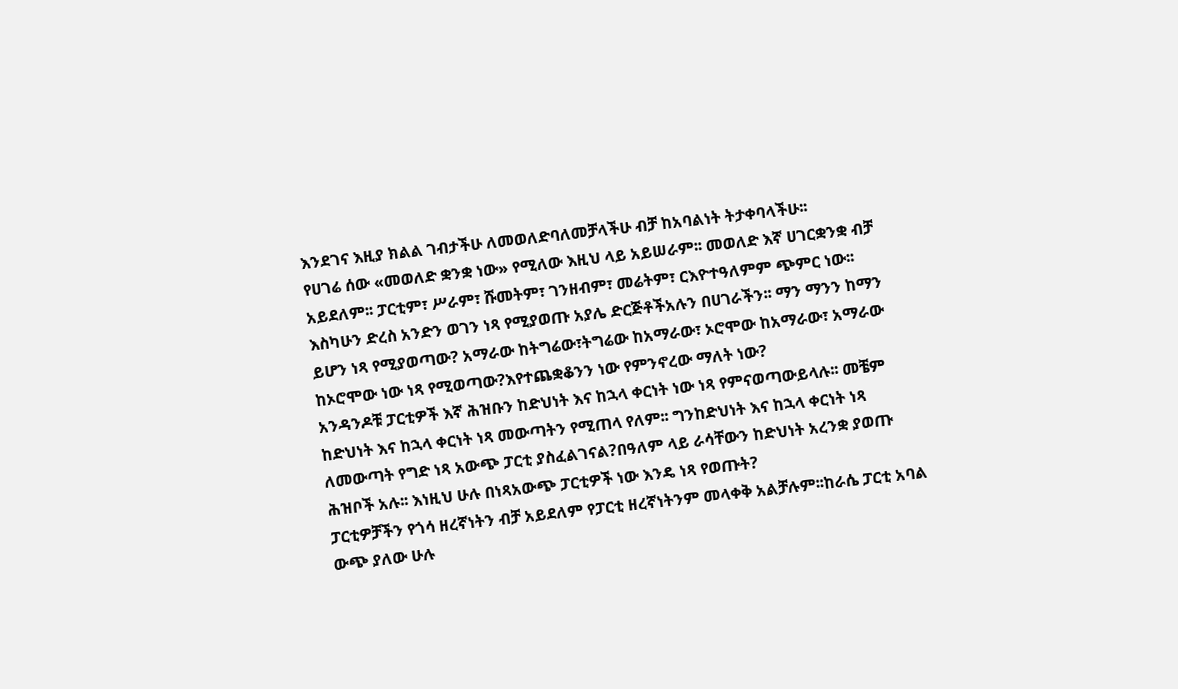እንደገና እዚያ ክልል ገብታችሁ ለመወለድባለመቻላችሁ ብቻ ከአባልነት ትታቀባላችሁ፡፡
የሀገሬ ሰው «መወለድ ቋንቋ ነው» የሚለው እዚህ ላይ አይሠራም፡፡ መወለድ እኛ ሀገርቋንቋ ብቻ አይደለም፡፡ ፓርቲም፣ ሥራም፣ ሹመትም፣ ገንዘብም፣ መሬትም፣ ርእዮተዓለምም ጭምር ነው፡፡ እስካሁን ድረስ አንድን ወገን ነጻ የሚያወጡ አያሌ ድርጅቶችአሉን በሀገራችን፡፡ ማን ማንን ከማን ይሆን ነጻ የሚያወጣው? አማራው ከትግሬው፣ትግሬው ከአማራው፣ ኦሮሞው ከአማራው፣ አማራው ከኦሮሞው ነው ነጻ የሚወጣው?እየተጨቋቆንን ነው የምንኖረው ማለት ነው?
አንዳንዶቹ ፓርቲዎች እኛ ሕዝቡን ከድህነት እና ከኋላ ቀርነት ነው ነጻ የምናወጣውይላሉ፡፡ መቼም ከድህነት እና ከኋላ ቀርነት ነጻ መውጣትን የሚጠላ የለም፡፡ ግንከድህነት እና ከኋላ ቀርነት ነጻ ለመውጣት የግድ ነጻ አውጭ ፓርቲ ያስፈልገናል?በዓለም ላይ ራሳቸውን ከድህነት አረንቋ ያወጡ ሕዝቦች አሉ፡፡ እነዚህ ሁሉ በነጻአውጭ ፓርቲዎች ነው እንዴ ነጻ የወጡት?
ፓርቲዎቻችን የጎሳ ዘረኛነትን ብቻ አይደለም የፓርቲ ዘረኛነትንም መላቀቅ አልቻሉም፡፡ከራሴ ፓርቲ አባል ውጭ ያለው ሁሉ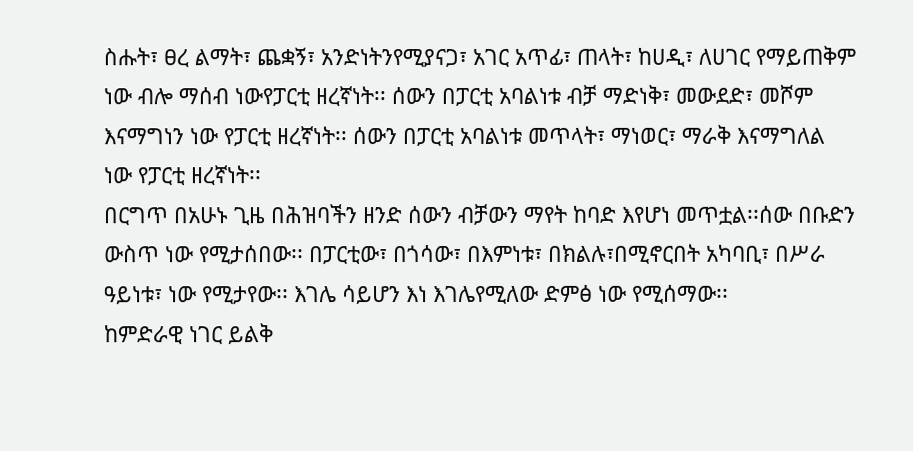ስሑት፣ ፀረ ልማት፣ ጨቋኝ፣ አንድነትንየሚያናጋ፣ አገር አጥፊ፣ ጠላት፣ ከሀዲ፣ ለሀገር የማይጠቅም ነው ብሎ ማሰብ ነውየፓርቲ ዘረኛነት፡፡ ሰውን በፓርቲ አባልነቱ ብቻ ማድነቅ፣ መውደድ፣ መሾም እናማግነን ነው የፓርቲ ዘረኛነት፡፡ ሰውን በፓርቲ አባልነቱ መጥላት፣ ማነወር፣ ማራቅ እናማግለል ነው የፓርቲ ዘረኛነት፡፡
በርግጥ በአሁኑ ጊዜ በሕዝባችን ዘንድ ሰውን ብቻውን ማየት ከባድ እየሆነ መጥቷል፡፡ሰው በቡድን ውስጥ ነው የሚታሰበው፡፡ በፓርቲው፣ በጎሳው፣ በእምነቱ፣ በክልሉ፣በሚኖርበት አካባቢ፣ በሥራ ዓይነቱ፣ ነው የሚታየው፡፡ እገሌ ሳይሆን እነ እገሌየሚለው ድምፅ ነው የሚሰማው፡፡
ከምድራዊ ነገር ይልቅ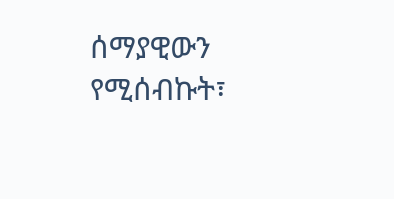ሰማያዊውን የሚሰብኩት፣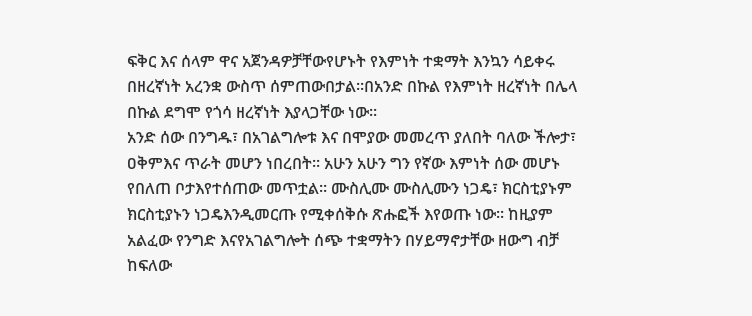ፍቅር እና ሰላም ዋና አጀንዳዎቻቸውየሆኑት የእምነት ተቋማት እንኳን ሳይቀሩ በዘረኛነት አረንቋ ውስጥ ሰምጠውበታል፡፡በአንድ በኩል የእምነት ዘረኛነት በሌላ በኩል ደግሞ የጎሳ ዘረኛነት እያላጋቸው ነው፡፡
አንድ ሰው በንግዱ፣ በአገልግሎቱ እና በሞያው መመረጥ ያለበት ባለው ችሎታ፣ ዐቅምእና ጥራት መሆን ነበረበት፡፡ አሁን አሁን ግን የኛው እምነት ሰው መሆኑ የበለጠ ቦታእየተሰጠው መጥቷል፡፡ ሙስሊሙ ሙስሊሙን ነጋዴ፣ ክርስቲያኑም ክርስቲያኑን ነጋዴእንዲመርጡ የሚቀሰቅሱ ጽሑፎች እየወጡ ነው፡፡ ከዚያም አልፈው የንግድ እናየአገልግሎት ሰጭ ተቋማትን በሃይማኖታቸው ዘውግ ብቻ ከፍለው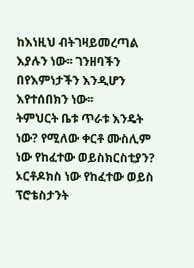ከእነዚህ ብትገዛይመረጣል እያሉን ነው፡፡ ገንዘባችን በየእምነታችን እንዲሆን እየተሰበክን ነው፡፡
ትምህርት ቤቱ ጥራቱ እንዴት ነው? የሚለው ቀርቶ ሙስሊም ነው የከፈተው ወይስክርስቲያን? ኦርቶዶክስ ነው የከፈተው ወይስ ፕሮቴስታንት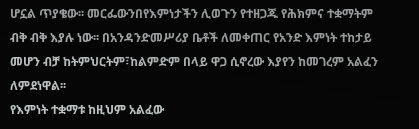ሆኗል ጥያቄው፡፡ መርፌውንበየእምነታችን ሊወጉን የተዘጋጁ የሕክምና ተቋማትም ብቅ ብቅ እያሉ ነው፡፡ በአንዳንድመሥሪያ ቤቶች ለመቀጠር የአንድ እምነት ተከታይ መሆን ብቻ ከትምህርትም፣ከልምድም በላይ ዋጋ ሲኖረው እያየን ከመገረም አልፈን ለምደነዋል፡፡
የእምነት ተቋማቱ ከዚህም አልፈው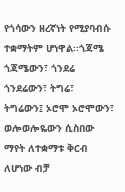የጎሳውን ዘረኛነት የሚያባብሱ ተቋማትም ሆነዋል፡፡ጎጃሜ ጎጃሜውን፣ ጎንደሬ ጎንደሬውን፣ ትግሬ፣ ትግሬውን፤ ኦሮሞ ኦሮሞውን፣ ወሎወሎዬውን ሲስበው ማየት ለተቋማቱ ቅርብ ለሆነው ብቻ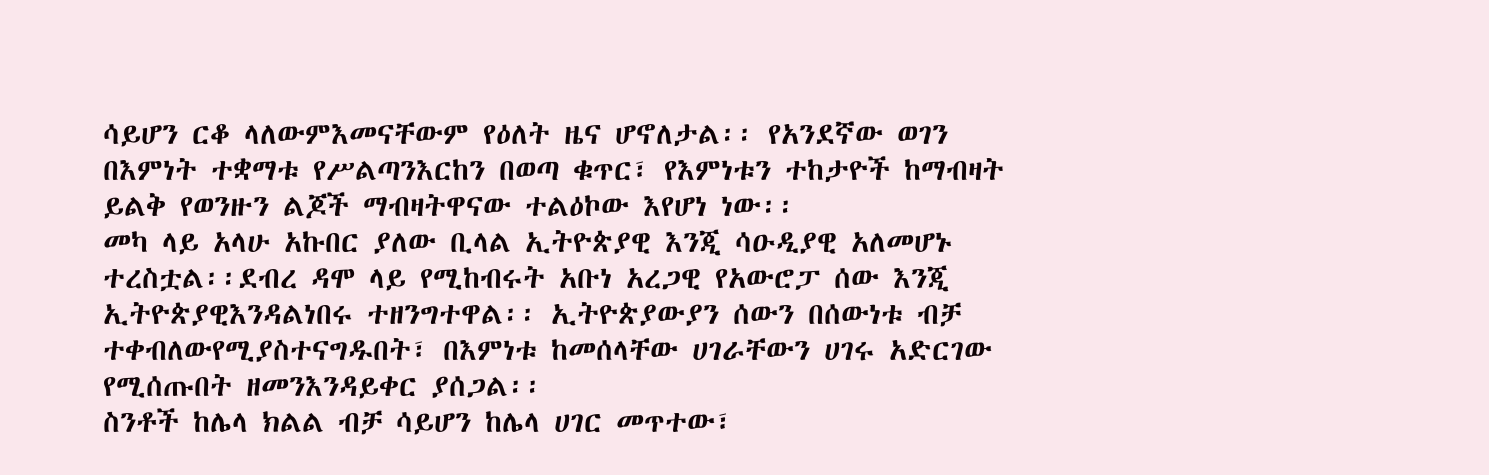ሳይሆን ርቆ ላለውምእመናቸውም የዕለት ዜና ሆኖለታል፡፡ የአንደኛው ወገን በእምነት ተቋማቱ የሥልጣንእርከን በወጣ ቁጥር፣ የእምነቱን ተከታዮች ከማብዛት ይልቅ የወንዙን ልጆች ማብዛትዋናው ተልዕኮው እየሆነ ነው፡፡
መካ ላይ አላሁ አኩበር ያለው ቢላል ኢትዮጵያዊ እንጂ ሳዑዲያዊ አለመሆኑ ተረስቷል፡፡ደብረ ዳሞ ላይ የሚከብሩት አቡነ አረጋዊ የአውሮፓ ሰው እንጂ ኢትዮጵያዊእንዳልነበሩ ተዘንግተዋል፡፡ ኢትዮጵያውያን ሰውን በሰውነቱ ብቻ ተቀብለውየሚያስተናግዱበት፣ በእምነቱ ከመሰላቸው ሀገራቸውን ሀገሩ አድርገው የሚሰጡበት ዘመንእንዳይቀር ያሰጋል፡፡
ስንቶች ከሌላ ክልል ብቻ ሳይሆን ከሌላ ሀገር መጥተው፣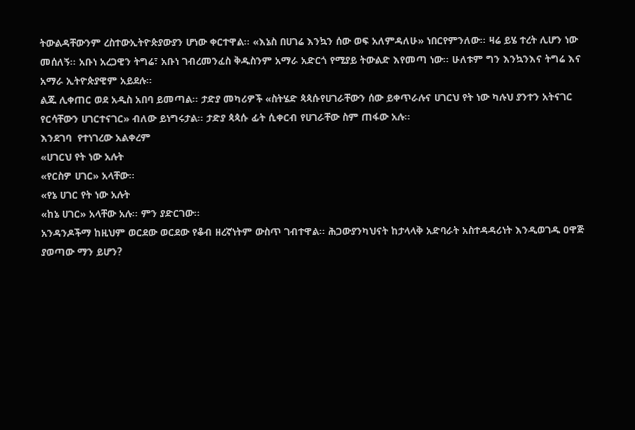ትውልዳቸውንም ረስተውኢትዮጵያውያን ሆነው ቀርተዋል፡፡ «እኔስ በሀገሬ እንኳን ሰው ወፍ አለምዳለሁ» ነበርየምንለው፡፡ ዛሬ ይሄ ተረት ሊሆን ነው መሰለኝ፡፡ አቡነ አረጋዊን ትግሬ፣ አቡነ ገብረመንፈስ ቅዱስንም አማራ አድርጎ የሚያይ ትውልድ እየመጣ ነው፡፡ ሁለቱም ግን እንኳንእና ትግሬ እና አማራ ኢትዮጵያዊም አይደሉ፡፡
ልጁ ሊቀጠር ወደ አዲስ አበባ ይመጣል፡፡ ታድያ መካሪዎች «ስትሄድ ጳጳሱየሀገራቸውን ሰው ይቀጥራሉና ሀገርህ የት ነው ካሉህ ያንተን አትናገር የርሳቸውን ሀገርተናገር» ብለው ይነግሩታል፡፡ ታድያ ጳጳሱ ፊት ሲቀርብ የሀገራቸው ስም ጠፋው አሉ፡፡
እንደገባ  የተነገረው አልቀረም
«ሀገርህ የት ነው አሉት
«የርስዎ ሀገር» አላቸው፡፡
«የኔ ሀገር የት ነው አሉት
«ከኔ ሀገር» አላቸው አሉ፡፡ ምን ያድርገው፡፡
አንዳንዶችማ ከዚህም ወርደው ወርደው የቆብ ዘረኛነትም ውስጥ ገብተዋል፡፡ ሕጋውያንካህናት ከታላላቅ አድባራት አስተዳዳሪነት እንዲወገዱ ዐዋጅ ያወጣው ማን ይሆን?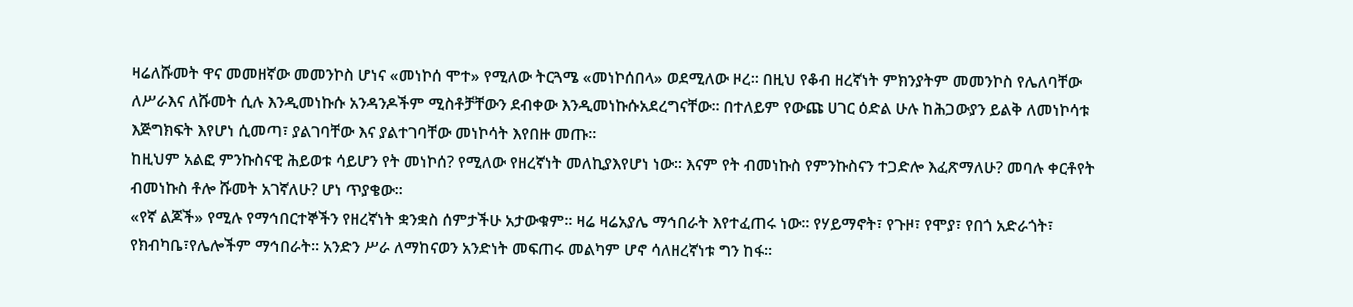ዛሬለሹመት ዋና መመዘኛው መመንኮስ ሆነና «መነኮሰ ሞተ» የሚለው ትርጓሜ «መነኮሰበላ» ወደሚለው ዞረ፡፡ በዚህ የቆብ ዘረኛነት ምክንያትም መመንኮስ የሌለባቸው ለሥራእና ለሹመት ሲሉ እንዲመነኩሱ አንዳንዶችም ሚስቶቻቸውን ደብቀው እንዲመነኩሱአደረግናቸው፡፡ በተለይም የውጩ ሀገር ዕድል ሁሉ ከሕጋውያን ይልቅ ለመነኮሳቱ እጅግክፍት እየሆነ ሲመጣ፣ ያልገባቸው እና ያልተገባቸው መነኮሳት እየበዙ መጡ፡፡
ከዚህም አልፎ ምንኩስናዊ ሕይወቱ ሳይሆን የት መነኮሰ? የሚለው የዘረኛነት መለኪያእየሆነ ነው፡፡ እናም የት ብመነኩስ የምንኩስናን ተጋድሎ እፈጽማለሁ? መባሉ ቀርቶየት ብመነኩስ ቶሎ ሹመት አገኛለሁ? ሆነ ጥያቄው፡፡
«የኛ ልጆች» የሚሉ የማኅበርተኞችን የዘረኛነት ቋንቋስ ሰምታችሁ አታውቁም፡፡ ዛሬ ዛሬአያሌ ማኅበራት እየተፈጠሩ ነው፡፡ የሃይማኖት፣ የጉዞ፣ የሞያ፣ የበጎ አድራጎት፣ የክብካቤ፣የሌሎችም ማኅበራት፡፡ አንድን ሥራ ለማከናወን አንድነት መፍጠሩ መልካም ሆኖ ሳለዘረኛነቱ ግን ከፋ፡፡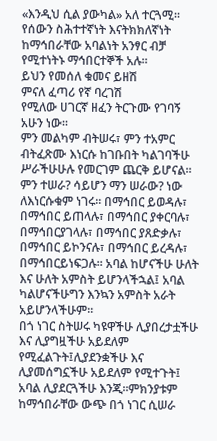«እንዲህ ሲል ያውካል» አለ ተርጓሚ፡፡ የሰውን ስሕተተኛነት እናትክክለኛነት ከማኅበራቸው አባልነት አንፃር ብቻ የሚተነትኑ ማኅበርተኞች አሉ፡፡
ይህን የመሰለ ቁመና ይዘሽ
ምናለ ፈጣሪ የኛ ባረገሽ
የሚለው ሀገርኛ ዘፈን ትርጉሙ የገባኝ አሁን ነው፡፡
ምን መልካም ብትሠሩ፣ ምን ተአምር ብትፈጽሙ እነርሱ ከገቡበት ካልገባችሁ ሥራችሁሁሉ የመርገም ጨርቅ ይሆናል፡፡ ምን ተሠራ? ሳይሆን ማን ሠራው? ነው ለእነርሱቁም ነገሩ፡፡ በማኅበር ይወዳሉ፣ በማኅበር ይጠላሉ፣ በማኅበር ያቀርባሉ፣ በማኅበርያገላሉ፣ በማኅበር ያጸድቃሉ፣ በማኅበር ይኮንናሉ፣ በማኅበር ይረዳሉ፣ በማኅበርይነፍጋሉ፡፡ አባል ከሆናችሁ ሁለት እና ሁለት አምስት ይሆንላችኋል፤ አባል ካልሆናችሁግን እንኳን አምስት አራት አይሆንላችሁም፡፡
በጎ ነገር ስትሠሩ ካዩዋችሁ ሊያበረታቷችሁ እና ሊያግዟችሁ አይደለም የሚፈልጉት፤ሊያደንቋችሁ እና ሊያመሰግኗችሁ አይደለም የሚተጉት፤ አባል ሊያደርጓችሁ እንጂ፡፡ምክንያቱም ከማኅበራቸው ውጭ በጎ ነገር ሲሠራ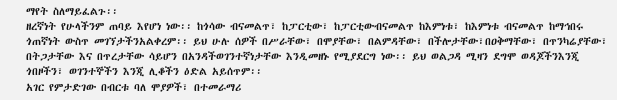ማየት ስለማይፈልጉ፡፡
ዘረኛነት የሁላችንም ጠባይ እየሆነ ነው፡፡ ከጎሳው ብናመልጥ፣ ከፓርቲው፣ ከፓርቲውብናመልጥ ከእምነቱ፣ ከእምነቱ ብናመልጥ ከማኅበሩ ጎጠኛነት ውስጥ መገኘታችንአልቀረም፡፡ ይህ ሁሉ ሰዎች በሥራቸው፣ በሞያቸው፣ በልምዳቸው፣ በችሎታቸው፣በዐቅማቸው፣ በጥንካሬያቸው፣ በትጋታቸው እና በጥረታቸው ሳይሆን በአንዳችወገንተኛነታቸው እንዲመዘኑ የሚያደርግ ነው፡፡ ይህ ወልጋዳ ሚዛን ደግሞ ወዳጆችንእንጂ ጎበዞችን፣ ወገንተኞችን እንጂ ሊቆችን ዕድል አይሰጥም፡፡
አገር የምታድገው በብርቱ ባለ ሞያዎች፣ በተመራማሪ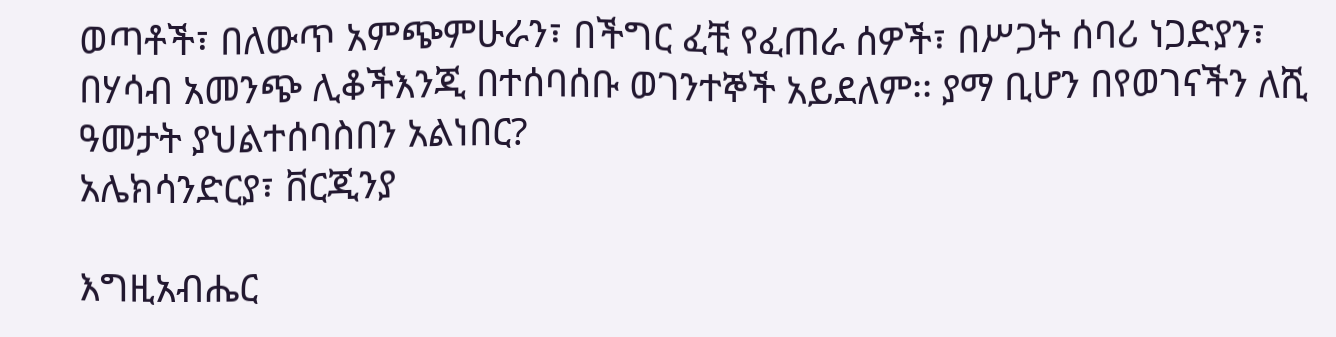ወጣቶች፣ በለውጥ አምጭምሁራን፣ በችግር ፈቺ የፈጠራ ሰዎች፣ በሥጋት ሰባሪ ነጋድያን፣ በሃሳብ አመንጭ ሊቆችእንጂ በተሰባሰቡ ወገንተኞች አይደለም፡፡ ያማ ቢሆን በየወገናችን ለሺ ዓመታት ያህልተሰባስበን አልነበር?
አሌክሳንድርያ፣ ቨርጂንያ

እግዚአብሔር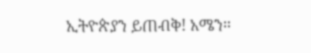ኢትዮጵያን ይጠብቅ! አሜን።